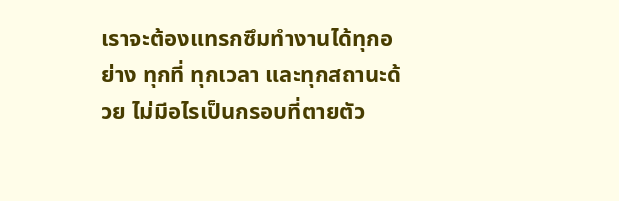เราจะต้องแทรกซึมทำงานได้ทุกอย่าง ทุกที่ ทุกเวลา และทุกสถานะด้วย ไม่มีอไรเป็นกรอบที่ตายตัว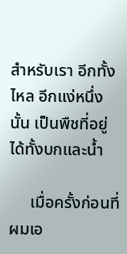สำหรับเรา อีกทั้ง ไหล อีกแง่หนึ่งนั้น เป็นพืชที่อยู่ได้ทั้งบกและน้ำ

     เมื่อครั้งก่อนที่ผมเอ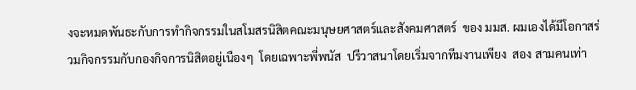งจะหมดพันธะกับการทำกิจกรรมในสโมสรนิสิตคณะมนุษยศาสตร์และสังคมศาสตร์  ของ มมส. ผมเองได้มีโอกาสร่วมกิจกรรมกับกองกิจการนิสิตอยู่เนืองๆ  โดยเฉพาะพี่พนัส  ปรีวาสนาโดยเริ่มจากทีมงานเพียง  สอง สามคนเท่า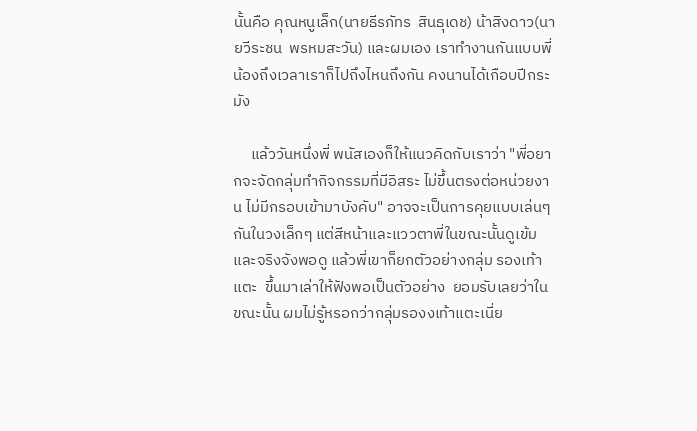นั้นคือ คุณหนูเล็ก(นายธีรภัทร  สินธุเดช) น้าสิงดาว(นายวีระชน  พรหมสะวัน) และผมเอง เราทำงานกันแบบพี่น้องถึงเวลาเราก็ไปถึงไหนถึงกัน คงนานได้เกือบปีกระมัง

     แล้ววันหนึ่งพี่ พนัสเองก็ให้แนวคิดกับเราว่า "พี่อยากจะจัดกลุ่มทำกิจกรรมที่มีอิสระ ไม่ขึ้นตรงต่อหน่วยงาน ไม่มีกรอบเข้ามาบังคับ" อาจจะเป็นการคุยแบบเล่นๆกันในวงเล็กๆ แต่สีหน้าและแววตาพี่ในขณะนั้นดูเข้ม และจริงจังพอดู แล้วพี่เขาก็ยกตัวอย่างกลุ่ม รองเท้าแตะ  ขึ้นมาเล่าให้ฟังพอเป็นตัวอย่าง  ยอมรับเลยว่าในขณะนั้น ผมไม่รู้หรอกว่ากลุ่มรองงเท้าแตะเนี่ย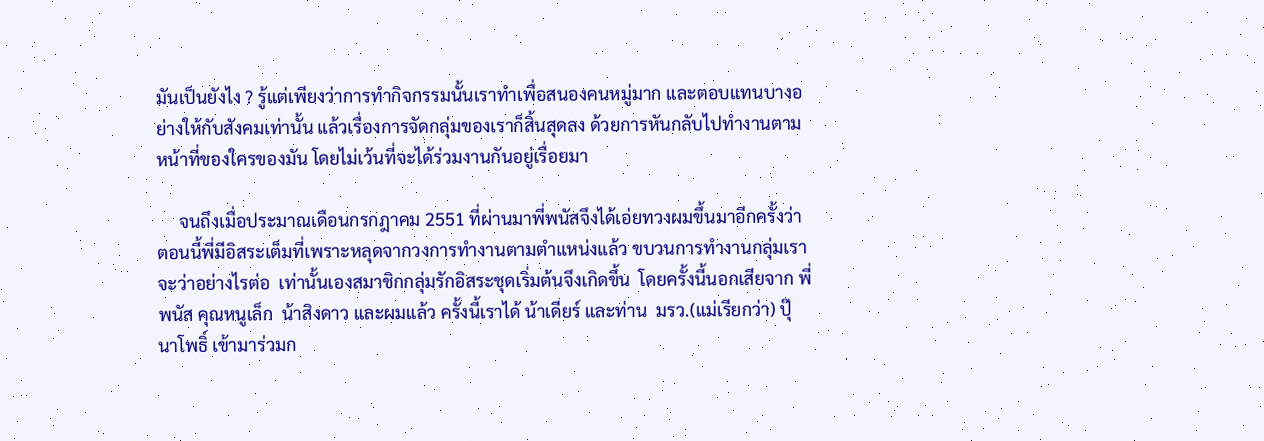มันเป็นยังไง ? รู้แต่เพียงว่าการทำกิจกรรมนั้นเราทำเพื่อสนองคนหมู่มาก และตอบแทนบางอย่างให้กับสังคมเท่านั้น แล้วเรื่องการจัดกลุ่มของเราก็สิ้นสุดลง ด้วยการหันกลับไปทำงานตามหน้าที่ของใครของมัน โดยไม่เว้นที่จะได้ร่วมงานกันอยู่เรื่อยมา

     จนถึงเมื่อประมาณเดือนกรกฎาคม 2551 ที่ผ่านมาพี่พนัสจึงได้เอ่ยทวงผมขึ้นมาอีกครั้งว่า ตอนนี้พี่มีอิสระเต็มที่เพราะหลุดจากวงการทำงานตามตำแหน่งแล้ว ขบวนการทำงานกลุ่มเราจะว่าอย่างไรต่อ  เท่านั้นเองสมาชิกกลุ่มรักอิสระชุดเริ่มต้นจึงเกิดขึ้น  โดยครั้งนี้นอกเสียจาก พี่พนัส คุณหนูเล็ก  น้าสิงดาว และผมแล้ว ครั้งนี้เราได้ น้าเดียร์ และท่าน  มรว.(แม่เรียกว่า) ปุ๊  นาโพธิ์ เข้ามาร่วมก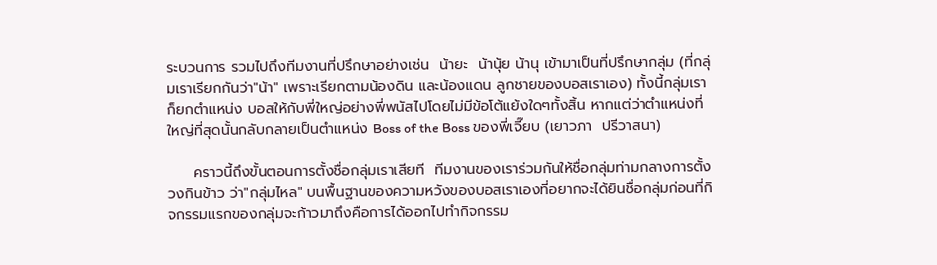ระบวนการ รวมไปถึงทีมงานที่ปรึกษาอย่างเช่น  น้ายะ  น้านุ้ย น้านุ เข้ามาเป็นที่ปรึกษากลุ่ม (ที่กลุ่มเราเรียกกันว่า"น้า" เพราะเรียกตามน้องดิน และน้องแดน ลูกชายของบอสเราเอง) ทั้งนี้กลุ่มเราก็ยกตำแหน่ง บอสให้กับพี่ใหญ่อย่างพี่พนัสไปโดยไม่มีข้อโต้แย้งใดๆทั้งสิ้น หากแต่ว่าตำแหน่งที่ใหญ่ที่สุดนั้นกลับกลายเป็นตำแหน่ง Boss of the Boss ของพี่เจี๊ยบ (เยาวภา  ปรีวาสนา)

     คราวนี้ถึงขั้นตอนการตั้งชื่อกลุ่มเราเสียที  ทีมงานของเราร่วมกันให้ชื่อกลุ่มท่ามกลางการตั้งวงกินข้าว ว่า"กลุ่มไหล" บนพื้นฐานของความหวังของบอสเราเองที่อยากจะได้ยินชื่อกลุ่มก่อนที่กิจกรรมแรกของกลุ่มจะก้าวมาถึงคือการได้ออกไปทำกิจกรรม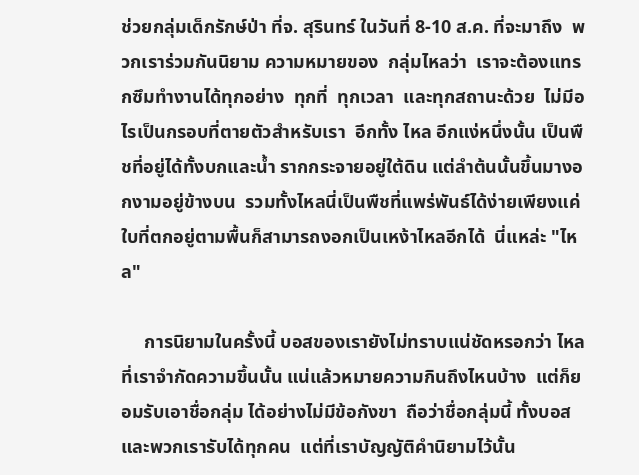ช่วยกลุ่มเด็กรักษ์ป่า ที่จ. สุรินทร์ ในวันที่ 8-10 ส.ค. ที่จะมาถึง  พวกเราร่วมกันนิยาม ความหมายของ  กลุ่มไหลว่า  เราจะต้องแทรกซึมทำงานได้ทุกอย่าง  ทุกที่  ทุกเวลา  และทุกสถานะด้วย  ไม่มีอไรเป็นกรอบที่ตายตัวสำหรับเรา  อีกทั้ง ไหล อีกแง่หนึ่งนั้น เป็นพืชที่อยู่ได้ทั้งบกและน้ำ รากกระจายอยู่ใต้ดิน แต่ลำต้นนั้นขึ้นมางอกงามอยู่ข้างบน  รวมทั้งไหลนี่เป็นพืชที่แพร่พันธ์ได้ง่ายเพียงแค่ใบที่ตกอยู่ตามพื้นก็สามารถงอกเป็นเหง้าไหลอีกได้  นี่แหล่ะ "ไหล"

     การนิยามในครั้งนี้ บอสของเรายังไม่ทราบแน่ชัดหรอกว่า ไหล ที่เราจำกัดความขึ้นนั้น แน่แล้วหมายความกินถึงไหนบ้าง  แต่ก็ยอมรับเอาชื่อกลุ่ม ได้อย่างไม่มีข้อกังขา  ถือว่าชื่อกลุ่มนี้ ทั้งบอสและพวกเรารับได้ทุกคน  แต่ที่เราบัญญัติคำนิยามไว้นั้น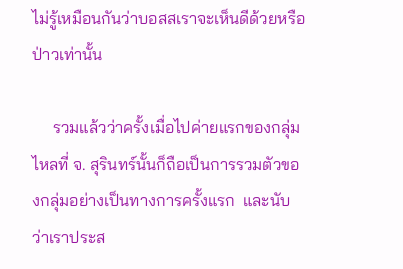ไม่รู้เหมือนกันว่าบอสสเราจะเห็นดีด้วยหรือป่าวเท่านั้น

     รวมแล้วว่าครั้งเมื่อไปค่ายแรกของกลุ่มไหลที่ จ. สุรินทร์นั้นก็ถือเป็นการรวมตัวของกลุ่มอย่างเป็นทางการครั้งแรก  และนับว่าเราประส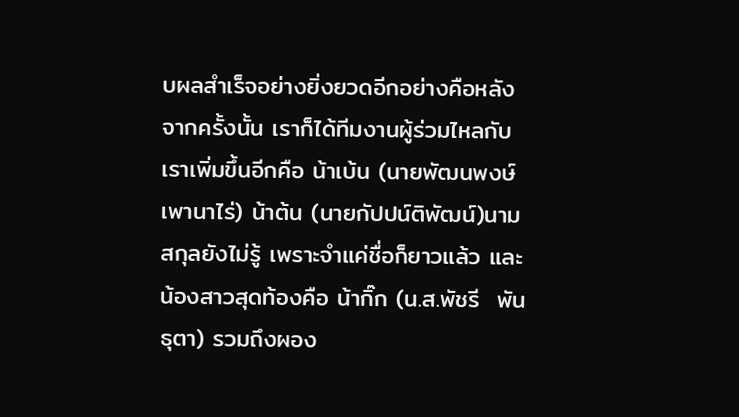บผลสำเร็จอย่างยิ่งยวดอีกอย่างคือหลังจากครั้งนั้น เราก็ได้ทีมงานผู้ร่วมไหลกับเราเพิ่มขึ้นอีกคือ น้าเบ้น (นายพัฒนพงษ์  เพานาไร่) น้าต้น (นายกัปปน์ติพัฒน์)นามสกุลยังไม่รู้ เพราะจำแค่ชื่อก็ยาวแล้ว และน้องสาวสุดท้องคือ น้ากิ๊ก (น.ส.พัชรี  พันธุตา) รวมถึงผอง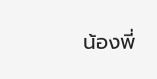น้องพี่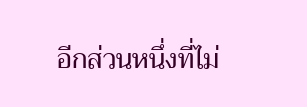อีกส่วนหนึ่งที่ไม่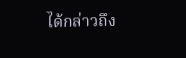ได้กล่าวถึง